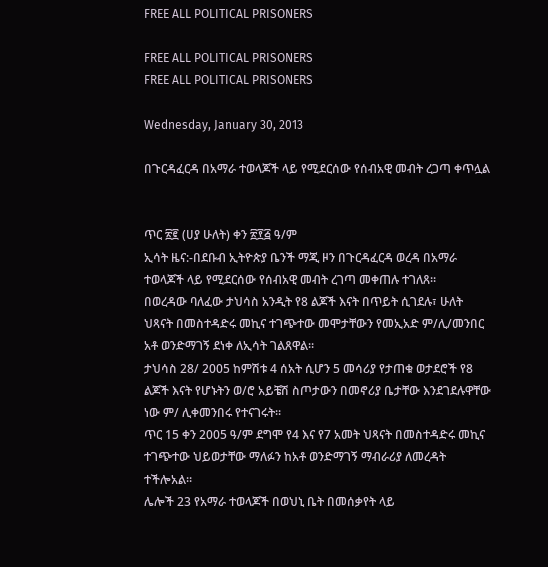FREE ALL POLITICAL PRISONERS

FREE ALL POLITICAL PRISONERS
FREE ALL POLITICAL PRISONERS

Wednesday, January 30, 2013

በጉርዳፈርዳ በአማራ ተወላጆች ላይ የሚደርሰው የሰብአዊ መብት ረጋጣ ቀጥሏል


ጥር ፳፪ (ሀያ ሁለት) ቀን ፳፻፭ ዓ/ም
ኢሳት ዜና:-በደቡብ ኢትዮጵያ ቤንች ማጂ ዞን በጉርዳፈርዳ ወረዳ በአማራ ተወላጆች ላይ የሚደርሰው የሰብአዊ መብት ረገጣ መቀጠሉ ተገለጸ።
በወረዳው ባለፈው ታህሳስ አንዲት የ8 ልጆች እናት በጥይት ሲገደሉ፣ ሁለት ህጻናት በመስተዳድሩ መኪና ተገጭተው መሞታቸውን የመኢአድ ም/ሊ/መንበር አቶ ወንድማገኝ ደነቀ ለኢሳት ገልጸዋል።
ታህሳስ 28/ 2005 ከምሽቱ 4 ሰአት ሲሆን 5 መሳሪያ የታጠቁ ወታደሮች የ8 ልጆች እናት የሆኑትን ወ/ሮ አይቼሽ ስጦታውን በመኖሪያ ቤታቸው እንደገደሉዋቸው ነው ም/ ሊቀመንበሩ የተናገሩት።
ጥር 15 ቀን 2005 ዓ/ም ደግሞ የ4 እና የ7 አመት ህጻናት በመስተዳድሩ መኪና ተገጭተው ህይወታቸው ማለፉን ከአቶ ወንድማገኝ ማብራሪያ ለመረዳት ተችሎአል።
ሌሎች 23 የአማራ ተወላጆች በወህኒ ቤት በመሰቃየት ላይ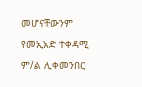መሆናቸውንም የመኢአድ ተቀዳሚ ም/ል ሊቀመንበር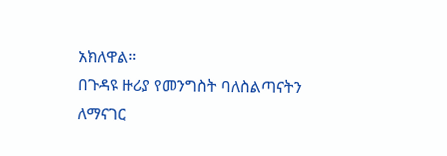አክለዋል።
በጉዳዩ ዙሪያ የመንግስት ባለስልጣናትን ለማናገር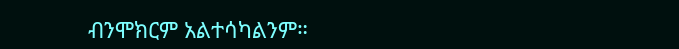ብንሞክርም አልተሳካልንም።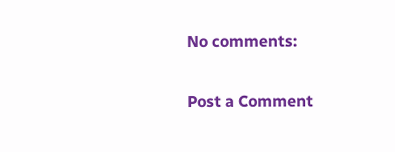No comments:

Post a Comment